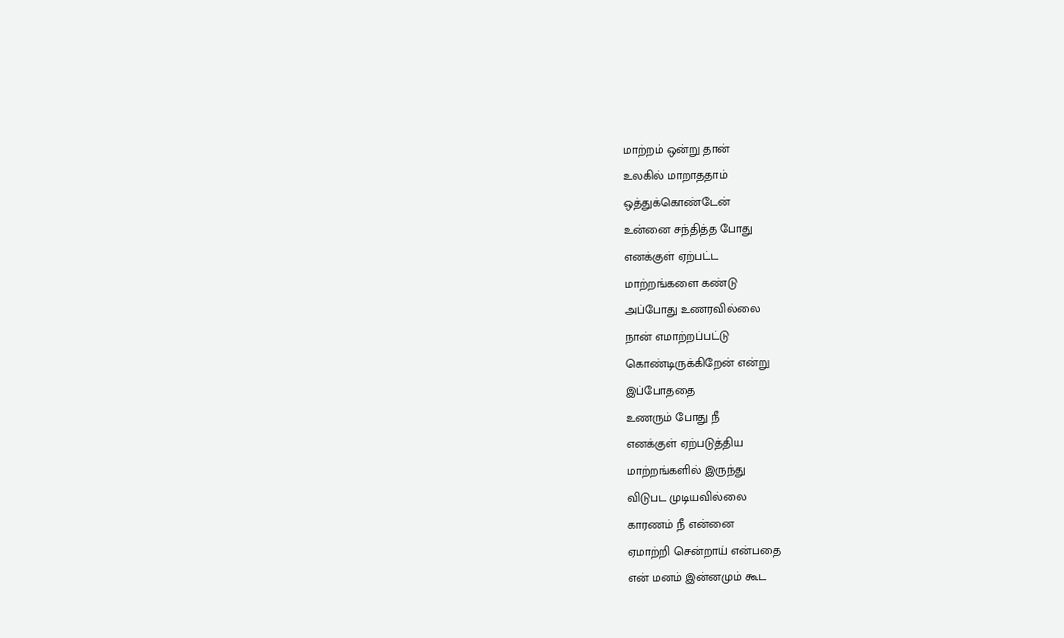மாற்றம் ஒன்று தான்
உலகில் மாறாததாம்
ஒத்துக்கொண்டேன்
உன்னை சந்தித்த போது
எனக்குள் ஏற்பட்ட
மாற்றங்களை கண்டு
அப்போது உணரவில்லை
நான் எமாற்றப்பட்டு
கொண்டிருக்கிறேன் என்று
இப்போததை
உணரும் போது நீ
எனக்குள் ஏற்படுத்திய
மாற்றங்களில் இருந்து
விடுபட முடியவில்லை
காரணம் நீ என்னை
ஏமாற்றி சென்றாய் என்பதை
என் மனம் இன்னமும் கூட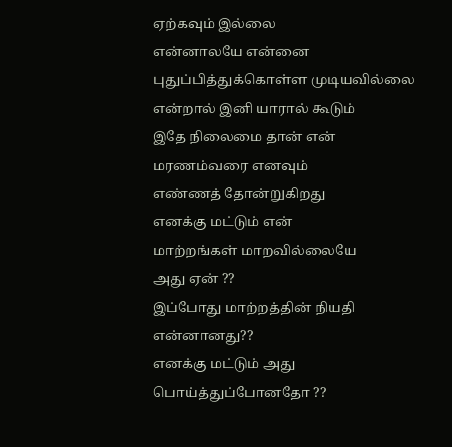ஏற்கவும் இல்லை
என்னாலயே என்னை
புதுப்பித்துக்கொள்ள முடியவில்லை
என்றால் இனி யாரால் கூடும்
இதே நிலைமை தான் என்
மரணம்வரை எனவும்
எண்ணத் தோன்றுகிறது
எனக்கு மட்டும் என்
மாற்றங்கள் மாறவில்லையே
அது ஏன் ??
இப்போது மாற்றத்தின் நியதி
என்னானது??
எனக்கு மட்டும் அது
பொய்த்துப்போனதோ ??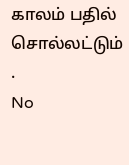காலம் பதில் சொல்லட்டும் .
No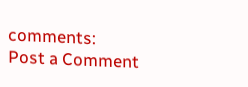comments:
Post a Comment